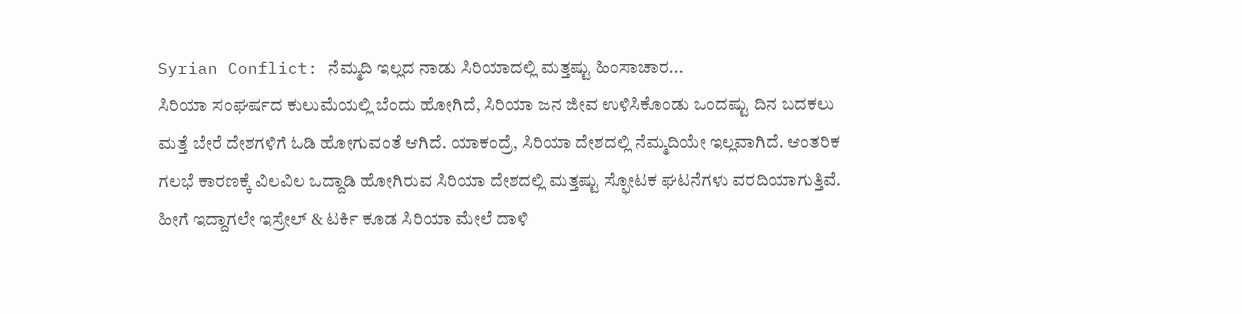Syrian Conflict: ನೆಮ್ಮದಿ ಇಲ್ಲದ ನಾಡು ಸಿರಿಯಾದಲ್ಲಿ ಮತ್ತಷ್ಟು ಹಿಂಸಾಚಾರ...
ಸಿರಿಯಾ ಸಂಘರ್ಷದ ಕುಲುಮೆಯಲ್ಲಿ ಬೆಂದು ಹೋಗಿದೆ, ಸಿರಿಯಾ ಜನ ಜೀವ ಉಳಿಸಿಕೊಂಡು ಒಂದಷ್ಟು ದಿನ ಬದಕಲು ಮತ್ತೆ ಬೇರೆ ದೇಶಗಳಿಗೆ ಓಡಿ ಹೋಗುವಂತೆ ಆಗಿದೆ. ಯಾಕಂದ್ರೆ, ಸಿರಿಯಾ ದೇಶದಲ್ಲಿ ನೆಮ್ಮದಿಯೇ ಇಲ್ಲವಾಗಿದೆ. ಆಂತರಿಕ ಗಲಭೆ ಕಾರಣಕ್ಕೆ ವಿಲವಿಲ ಒದ್ದಾಡಿ ಹೋಗಿರುವ ಸಿರಿಯಾ ದೇಶದಲ್ಲಿ ಮತ್ತಷ್ಟು ಸ್ಫೋಟಕ ಘಟನೆಗಳು ವರದಿಯಾಗುತ್ತಿವೆ. ಹೀಗೆ ಇದ್ದಾಗಲೇ ಇಸ್ರೇಲ್ & ಟರ್ಕಿ ಕೂಡ ಸಿರಿಯಾ ಮೇಲೆ ದಾಳಿ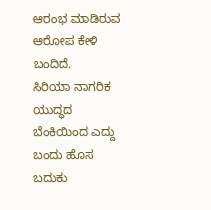ಆರಂಭ ಮಾಡಿರುವ ಆರೋಪ ಕೇಳಿ ಬಂದಿದೆ.
ಸಿರಿಯಾ ನಾಗರಿಕ ಯುದ್ಧದ ಬೆಂಕಿಯಿಂದ ಎದ್ದು ಬಂದು ಹೊಸ ಬದುಕು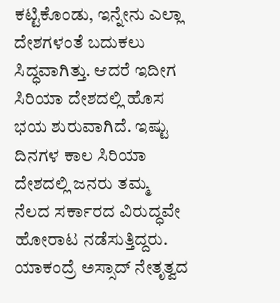ಕಟ್ಟಿಕೊಂಡು, ಇನ್ನೇನು ಎಲ್ಲಾ ದೇಶಗಳಂತೆ ಬದುಕಲು ಸಿದ್ಧವಾಗಿತ್ತು. ಆದರೆ ಇದೀಗ ಸಿರಿಯಾ ದೇಶದಲ್ಲಿ ಹೊಸ ಭಯ ಶುರುವಾಗಿದೆ. ಇಷ್ಟು ದಿನಗಳ ಕಾಲ ಸಿರಿಯಾ ದೇಶದಲ್ಲಿ ಜನರು ತಮ್ಮ ನೆಲದ ಸರ್ಕಾರದ ವಿರುದ್ಧವೇ ಹೋರಾಟ ನಡೆಸುತ್ತಿದ್ದರು. ಯಾಕಂದ್ರೆ ಅಸ್ಸಾದ್ ನೇತೃತ್ವದ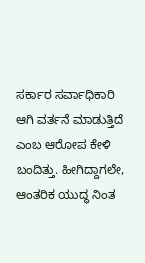ಸರ್ಕಾರ ಸರ್ವಾಧಿಕಾರಿ ಆಗಿ ವರ್ತನೆ ಮಾಡುತ್ತಿದೆ ಎಂಬ ಆರೋಪ ಕೇಳಿ ಬಂದಿತ್ತು. ಹೀಗಿದ್ದಾಗಲೇ, ಆಂತರಿಕ ಯುದ್ಧ ನಿಂತ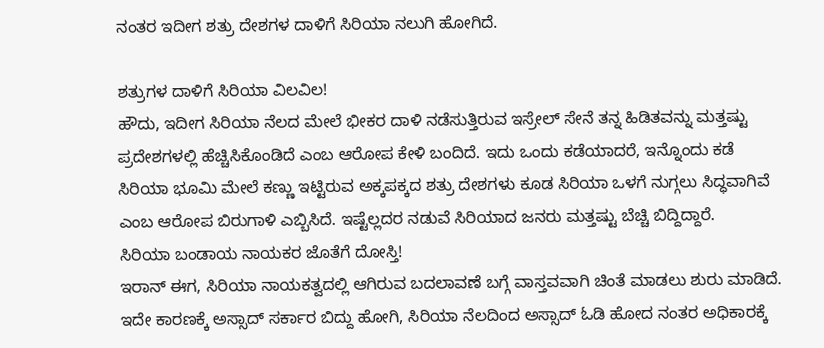ನಂತರ ಇದೀಗ ಶತ್ರು ದೇಶಗಳ ದಾಳಿಗೆ ಸಿರಿಯಾ ನಲುಗಿ ಹೋಗಿದೆ.

ಶತ್ರುಗಳ ದಾಳಿಗೆ ಸಿರಿಯಾ ವಿಲವಿಲ!
ಹೌದು, ಇದೀಗ ಸಿರಿಯಾ ನೆಲದ ಮೇಲೆ ಭೀಕರ ದಾಳಿ ನಡೆಸುತ್ತಿರುವ ಇಸ್ರೇಲ್ ಸೇನೆ ತನ್ನ ಹಿಡಿತವನ್ನು ಮತ್ತಷ್ಟು ಪ್ರದೇಶಗಳಲ್ಲಿ ಹೆಚ್ಚಿಸಿಕೊಂಡಿದೆ ಎಂಬ ಆರೋಪ ಕೇಳಿ ಬಂದಿದೆ. ಇದು ಒಂದು ಕಡೆಯಾದರೆ, ಇನ್ನೊಂದು ಕಡೆ ಸಿರಿಯಾ ಭೂಮಿ ಮೇಲೆ ಕಣ್ಣು ಇಟ್ಟಿರುವ ಅಕ್ಕಪಕ್ಕದ ಶತ್ರು ದೇಶಗಳು ಕೂಡ ಸಿರಿಯಾ ಒಳಗೆ ನುಗ್ಗಲು ಸಿದ್ಧವಾಗಿವೆ ಎಂಬ ಆರೋಪ ಬಿರುಗಾಳಿ ಎಬ್ಬಿಸಿದೆ. ಇಷ್ಟೆಲ್ಲದರ ನಡುವೆ ಸಿರಿಯಾದ ಜನರು ಮತ್ತಷ್ಟು ಬೆಚ್ಚಿ ಬಿದ್ದಿದ್ದಾರೆ.
ಸಿರಿಯಾ ಬಂಡಾಯ ನಾಯಕರ ಜೊತೆಗೆ ದೋಸ್ತಿ!
ಇರಾನ್ ಈಗ, ಸಿರಿಯಾ ನಾಯಕತ್ವದಲ್ಲಿ ಆಗಿರುವ ಬದಲಾವಣೆ ಬಗ್ಗೆ ವಾಸ್ತವವಾಗಿ ಚಿಂತೆ ಮಾಡಲು ಶುರು ಮಾಡಿದೆ. ಇದೇ ಕಾರಣಕ್ಕೆ ಅಸ್ಸಾದ್ ಸರ್ಕಾರ ಬಿದ್ದು ಹೋಗಿ, ಸಿರಿಯಾ ನೆಲದಿಂದ ಅಸ್ಸಾದ್ ಓಡಿ ಹೋದ ನಂತರ ಅಧಿಕಾರಕ್ಕೆ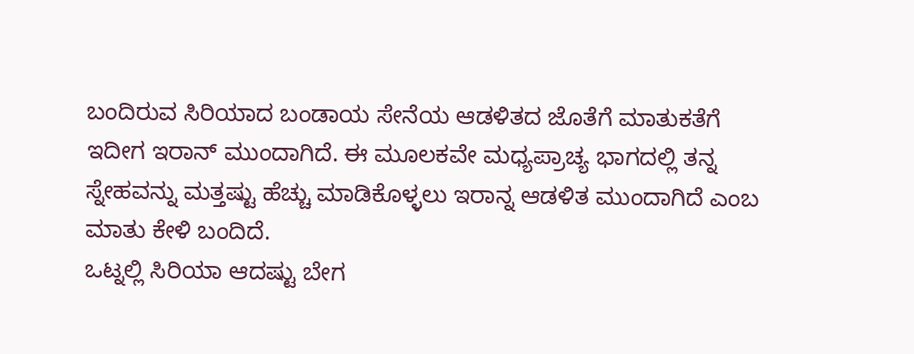ಬಂದಿರುವ ಸಿರಿಯಾದ ಬಂಡಾಯ ಸೇನೆಯ ಆಡಳಿತದ ಜೊತೆಗೆ ಮಾತುಕತೆಗೆ ಇದೀಗ ಇರಾನ್ ಮುಂದಾಗಿದೆ. ಈ ಮೂಲಕವೇ ಮಧ್ಯಪ್ರಾಚ್ಯ ಭಾಗದಲ್ಲಿ ತನ್ನ ಸ್ನೇಹವನ್ನು ಮತ್ತಷ್ಟು ಹೆಚ್ಚು ಮಾಡಿಕೊಳ್ಳಲು ಇರಾನ್ನ ಆಡಳಿತ ಮುಂದಾಗಿದೆ ಎಂಬ ಮಾತು ಕೇಳಿ ಬಂದಿದೆ.
ಒಟ್ನಲ್ಲಿ ಸಿರಿಯಾ ಆದಷ್ಟು ಬೇಗ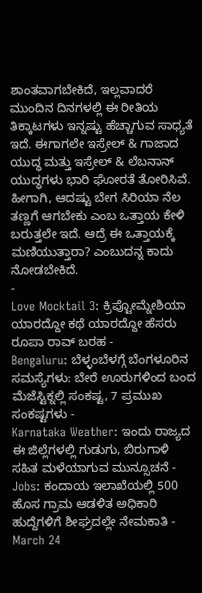ಶಾಂತವಾಗಬೇಕಿದೆ, ಇಲ್ಲವಾದರೆ ಮುಂದಿನ ದಿನಗಳಲ್ಲಿ ಈ ರೀತಿಯ ತಿಕ್ಕಾಟಗಳು ಇನ್ನಷ್ಟು ಹೆಚ್ಚಾಗುವ ಸಾಧ್ಯತೆ ಇದೆ. ಈಗಾಗಲೇ ಇಸ್ರೇಲ್ & ಗಾಜಾದ ಯುದ್ಧ ಮತ್ತು ಇಸ್ರೇಲ್ & ಲೆಬನಾನ್ ಯುದ್ಧಗಳು ಭಾರಿ ಘೋರತೆ ತೋರಿಸಿವೆ. ಹೀಗಾಗಿ, ಆದಷ್ಟು ಬೇಗ ಸಿರಿಯಾ ನೆಲ ತಣ್ಣಗೆ ಆಗಬೇಕು ಎಂಬ ಒತ್ತಾಯ ಕೇಳಿ ಬರುತ್ತಲೇ ಇದೆ. ಆದ್ರೆ ಈ ಒತ್ತಾಯಕ್ಕೆ ಮಣಿಯುತ್ತಾರಾ? ಎಂಬುದನ್ನ ಕಾದು ನೋಡಬೇಕಿದೆ.
-
Love Mocktail 3: ಕ್ರಿಪ್ಟೋಮ್ನೇಶಿಯಾ ಯಾರದ್ದೋ ಕಥೆ ಯಾರದ್ದೋ ಹೆಸರು ರೂಪಾ ರಾವ್ ಬರಹ -
Bengaluru: ಬೆಳ್ಳಂಬೆಳಗ್ಗೆ ಬೆಂಗಳೂರಿನ ಸಮಸ್ಯೆಗಳು: ಬೇರೆ ಊರುಗಳಿಂದ ಬಂದ ಮೆಜೆಸ್ಟಿಕ್ನಲ್ಲಿ ಸಂಕಷ್ಟ, 7 ಪ್ರಮುಖ ಸಂಕಷ್ಟಗಳು -
Karnataka Weather: ಇಂದು ರಾಜ್ಯದ ಈ ಜಿಲ್ಲೆಗಳಲ್ಲಿ ಗುಡುಗು, ಬಿರುಗಾಳಿ ಸಹಿತ ಮಳೆಯಾಗುವ ಮುನ್ಸೂಚನೆ -
Jobs: ಕಂದಾಯ ಇಲಾಖೆಯಲ್ಲಿ 500 ಹೊಸ ಗ್ರಾಮ ಆಡಳಿತ ಅಧಿಕಾರಿ ಹುದ್ದೆಗಳಿಗೆ ಶೀಘ್ರದಲ್ಲೇ ನೇಮಕಾತಿ -
March 24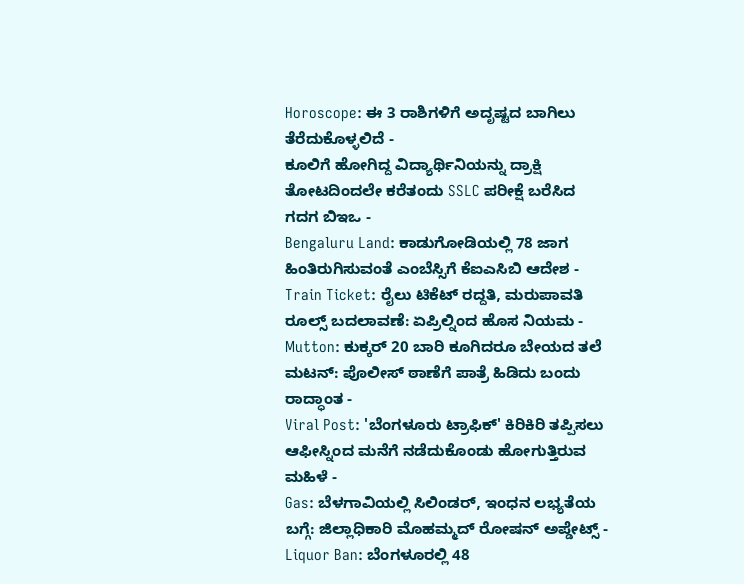Horoscope: ಈ 3 ರಾಶಿಗಳಿಗೆ ಅದೃಷ್ಟದ ಬಾಗಿಲು ತೆರೆದುಕೊಳ್ಳಲಿದೆ -
ಕೂಲಿಗೆ ಹೋಗಿದ್ದ ವಿದ್ಯಾರ್ಥಿನಿಯನ್ನು ದ್ರಾಕ್ಷಿ ತೋಟದಿಂದಲೇ ಕರೆತಂದು SSLC ಪರೀಕ್ಷೆ ಬರೆಸಿದ ಗದಗ ಬಿಇಒ -
Bengaluru Land: ಕಾಡುಗೋಡಿಯಲ್ಲಿ 78 ಜಾಗ ಹಿಂತಿರುಗಿಸುವಂತೆ ಎಂಬೆಸ್ಸಿಗೆ ಕೆಐಎಸಿಬಿ ಆದೇಶ -
Train Ticket: ರೈಲು ಟಿಕೆಟ್ ರದ್ದತಿ, ಮರುಪಾವತಿ ರೂಲ್ಸ್ ಬದಲಾವಣೆ: ಏಪ್ರಿಲ್ನಿಂದ ಹೊಸ ನಿಯಮ -
Mutton: ಕುಕ್ಕರ್ 20 ಬಾರಿ ಕೂಗಿದರೂ ಬೇಯದ ತಲೆ ಮಟನ್: ಪೊಲೀಸ್ ಠಾಣೆಗೆ ಪಾತ್ರೆ ಹಿಡಿದು ಬಂದು ರಾದ್ಧಾಂತ -
Viral Post: 'ಬೆಂಗಳೂರು ಟ್ರಾಫಿಕ್' ಕಿರಿಕಿರಿ ತಪ್ಪಿಸಲು ಆಫೀಸ್ನಿಂದ ಮನೆಗೆ ನಡೆದುಕೊಂಡು ಹೋಗುತ್ತಿರುವ ಮಹಿಳೆ -
Gas: ಬೆಳಗಾವಿಯಲ್ಲಿ ಸಿಲಿಂಡರ್, ಇಂಧನ ಲಭ್ಯತೆಯ ಬಗ್ಗೆ: ಜಿಲ್ಲಾಧಿಕಾರಿ ಮೊಹಮ್ಮದ್ ರೋಷನ್ ಅಪ್ಡೇಟ್ಸ್ -
Liquor Ban: ಬೆಂಗಳೂರಲ್ಲಿ 48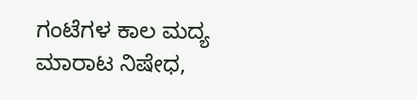ಗಂಟೆಗಳ ಕಾಲ ಮದ್ಯ ಮಾರಾಟ ನಿಷೇಧ,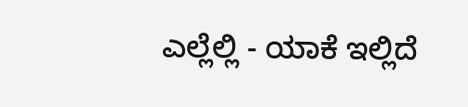ಎಲ್ಲೆಲ್ಲಿ - ಯಾಕೆ ಇಲ್ಲಿದೆ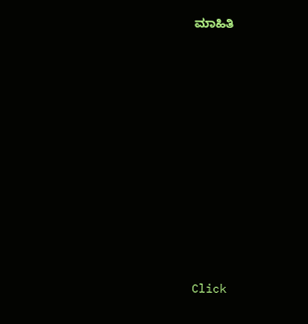ಮಾಹಿತಿ












Click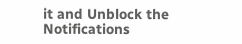it and Unblock the Notifications